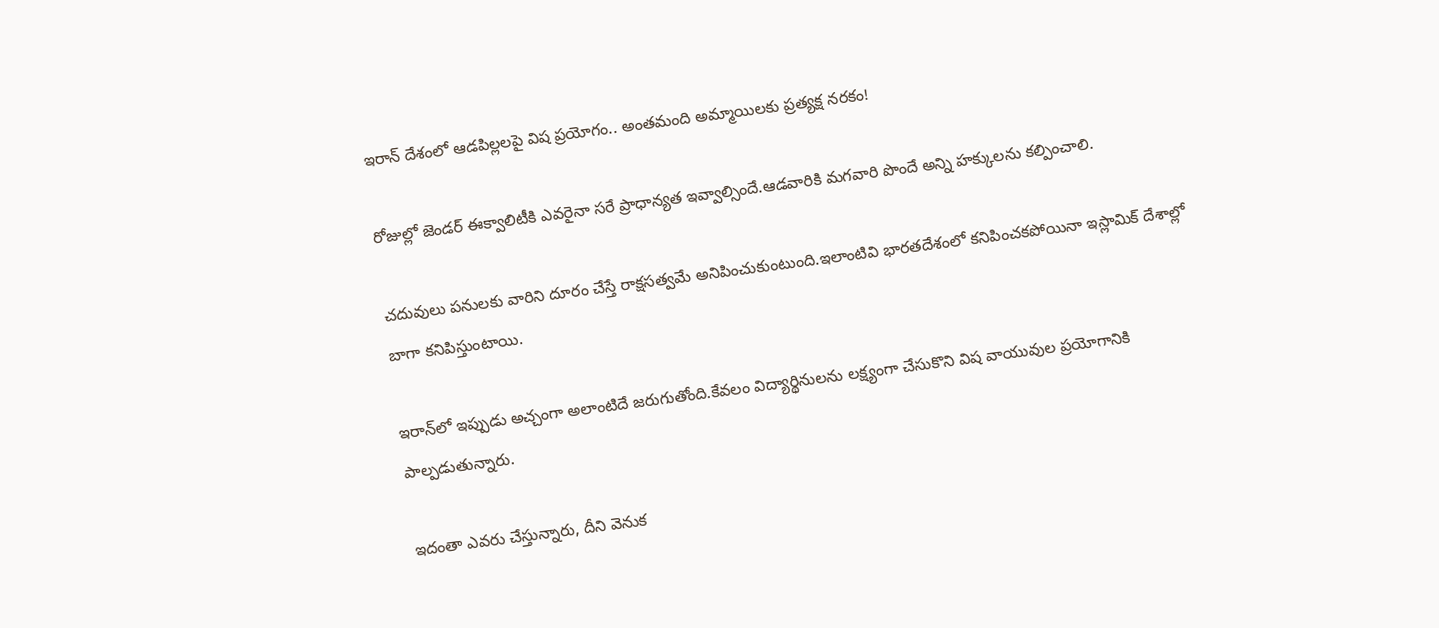ఇరాన్ దేశంలో ఆడపిల్లలపై విష ప్రయోగం.. అంతమంది అమ్మాయిలకు ప్రత్యక్ష నరకం!

రోజుల్లో జెండర్ ఈక్వాలిటీకి ఎవరైనా సరే ప్రాధాన్యత ఇవ్వాల్సిందే.ఆడవారికి మగవారి పొందే అన్ని హక్కులను కల్పించాలి.

చదువులు పనులకు వారిని దూరం చేస్తే రాక్షసత్వమే అనిపించుకుంటుంది.ఇలాంటివి భారతదేశంలో కనిపించకపోయినా ఇస్లామిక్‌ దేశాల్లో బాగా కనిపిస్తుంటాయి.

ఇరాన్‌లో ఇప్పుడు అచ్చంగా అలాంటిదే జరుగుతోంది.కేవలం విద్యార్థినులను లక్ష్యంగా చేసుకొని విష వాయువుల ప్రయోగానికి పాల్పడుతున్నారు.

ఇదంతా ఎవరు చేస్తున్నారు, దీని వెనుక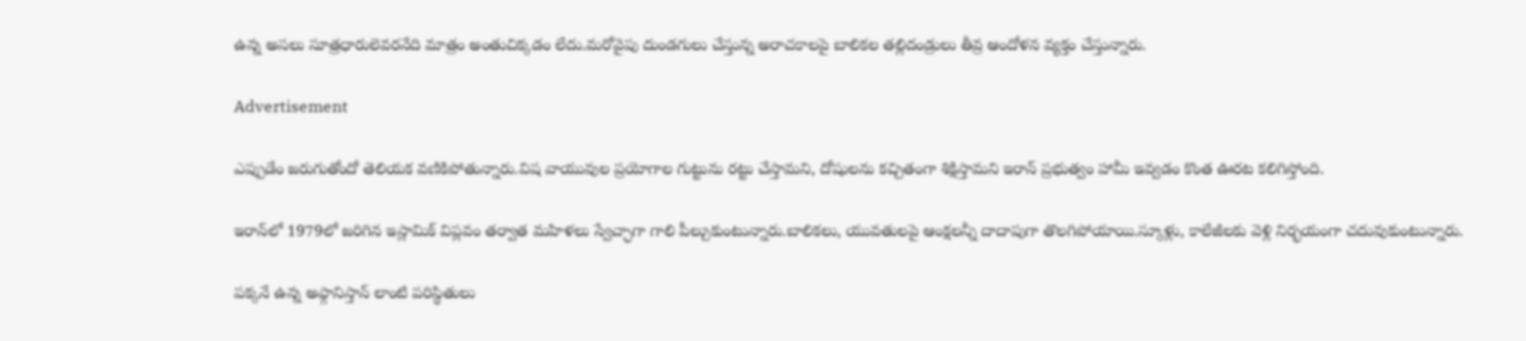ఉన్న అసలు సూత్రధారులెవరనేది మాత్రం అంతుచిక్కడం లేదు.మరోవైపు దుండగులు చేస్తున్న అరాచకాలపై బాలికల తల్లిదండ్రులు తీవ్ర ఆందోళన వ్యక్తం చేస్తున్నారు.

Advertisement

ఎప్పుడేం జరుగుతోందో తెలియక వణికిపోతున్నారు.విష వాయువుల ప్రయోగాల గుట్టును రట్టు చేస్తామని, దోషులను కచ్చితంగా శిక్షిస్తామని ఇరాన్‌ ప్రభుత్వం హామీ ఇవ్వడం కొంత ఊరట కలిగిస్తోంది.

ఇరాన్‌లో 1979లో జరిగిన ఇస్లామిక్‌ విప్లవం తర్వాత మహిళలు స్వేచ్ఛాగా గాలి పీల్చుకుంటున్నారు.బాలికలు, యువతులపై ఆంక్షలన్నీ దాదాపుగా తొలగిపోయాయి.స్కూళ్లు, కాలేజీలకు వెళ్లి నిర్భయంగా చదువుకుంటున్నారు.

పక్కనే ఉన్న అఫ్గానిస్తాన్‌ లాంటి పరిస్థితులు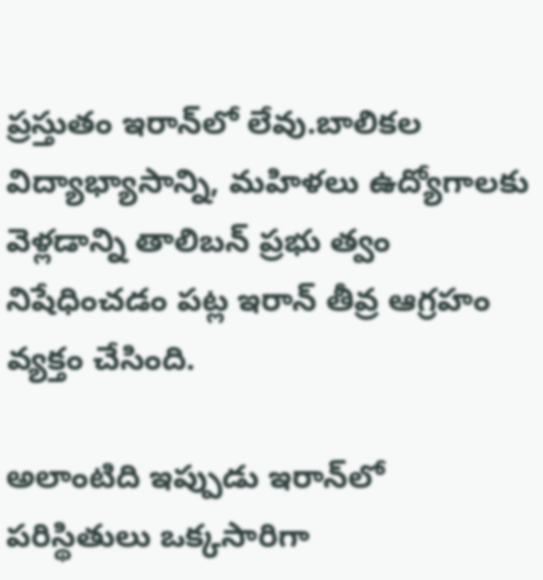ప్రస్తుతం ఇరాన్‌లో లేవు.బాలికల విద్యాభ్యాసాన్ని, మహిళలు ఉద్యోగాలకు వెళ్లడాన్ని తాలిబన్‌ ప్రభు త్వం నిషేధించడం పట్ల ఇరాన్‌ తీవ్ర ఆగ్రహం వ్యక్తం చేసింది.

అలాంటిది ఇప్పుడు ఇరాన్‌లో పరిస్థితులు ఒక్కసారిగా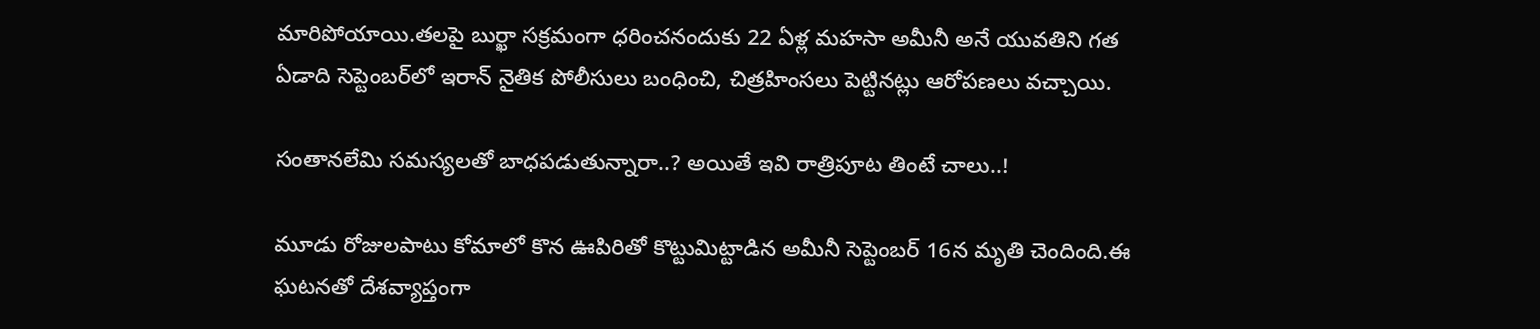మారిపోయాయి.తలపై బుర్ఖా సక్రమంగా ధరించనందుకు 22 ఏళ్ల మహసా అమీనీ అనే యువతిని గత ఏడాది సెప్టెంబర్‌లో ఇరాన్‌ నైతిక పోలీసులు బంధించి, చిత్రహింసలు పెట్టినట్లు ఆరోపణలు వచ్చాయి.

సంతానలేమి సమస్యలతో బాధపడుతున్నారా..? అయితే ఇవి రాత్రిపూట తింటే చాలు..!

మూడు రోజులపాటు కోమాలో కొన ఊపిరితో కొట్టుమిట్టాడిన అమీనీ సెప్టెంబర్‌ 16న మృతి చెందింది.ఈ ఘటనతో దేశవ్యాప్తంగా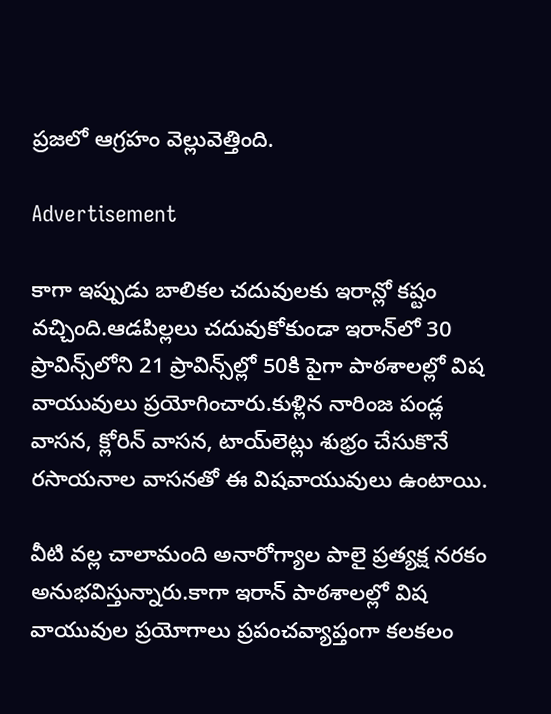ప్రజలో ఆగ్రహం వెల్లువెత్తింది.

Advertisement

కాగా ఇప్పుడు బాలికల చదువులకు ఇరాన్లో కష్టం వచ్చింది.ఆడపిల్లలు చదువుకోకుండా ఇరాన్‌లో 30 ప్రావిన్స్‌లోని 21 ప్రావిన్స్‌ల్లో 50కి పైగా పాఠశాలల్లో విష వాయువులు ప్రయోగించారు.కుళ్లిన నారింజ పండ్ల వాసన, క్లోరిన్‌ వాసన, టాయ్‌లెట్లు శుభ్రం చేసుకొనే రసాయనాల వాసనతో ఈ విషవాయువులు ఉంటాయి.

వీటి వల్ల చాలామంది అనారోగ్యాల పాలై ప్రత్యక్ష నరకం అనుభవిస్తున్నారు.కాగా ఇరాన్‌ పాఠశాలల్లో విష వాయువుల ప్రయోగాలు ప్రపంచవ్యాప్తంగా కలకలం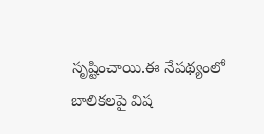సృష్టించాయి.ఈ నేపథ్యంలో బాలికలపై విష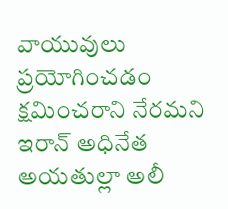వాయువులు ప్రయోగించడం క్షమించరాని నేరమని ఇరాన్‌ అధినేత అయతుల్లా అలీ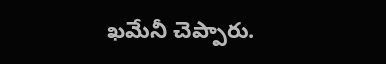ఖమేనీ చెప్పారు.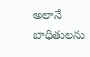అలానే బాధితులను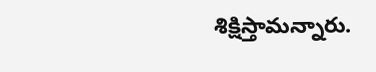శిక్షిస్తామన్నారు.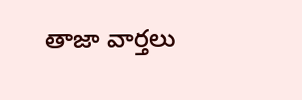తాజా వార్తలు